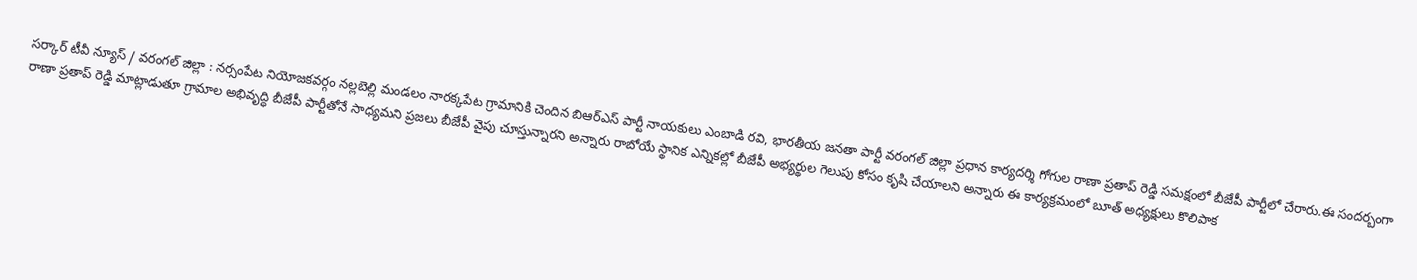సర్కార్ టీవీ న్యూస్ / వరంగల్ జిల్లా : నర్సంపేట నియోజకవర్గం నల్లబెల్లి మండలం నారక్కపేట గ్రామానికి చెందిన బిఆర్ఎస్ పార్టీ నాయకులు ఎంబాడి రవి, భారతీయ జనతా పార్టీ వరంగల్ జిల్లా ప్రధాన కార్యదర్శి గోగుల రాణా ప్రతాప్ రెడ్డి సమక్షంలో బీజేపీ పార్టీలో చేరారు.ఈ సందర్బంగా రాణా ప్రతాప్ రెడ్డి మాట్లాడుతూ గ్రామాల అభివృద్ధి బీజేపీ పార్టీతోనే సాధ్యమని ప్రజలు బీజేపీ వైపు చూస్తున్నారని అన్నారు రాబోయే స్థానిక ఎన్నికల్లో బీజేపీ అభ్యర్థుల గెలుపు కోసం కృషి చేయాలని అన్నారు ఈ కార్యక్రమంలో బూత్ అధ్యక్షులు కొలిపాక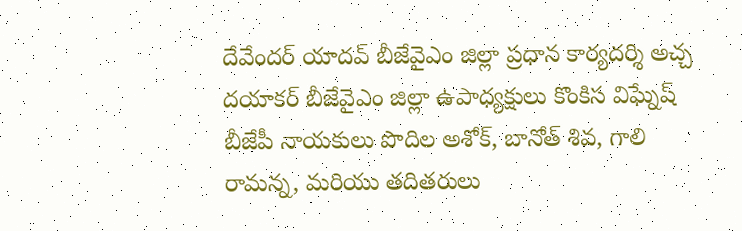దేవేందర్ యాదవ్ బీజేవైఎం జిల్లా ప్రధాన కార్యదర్శి అచ్చ దయాకర్ బీజేవైఎం జిల్లా ఉపాధ్యక్షులు కొంకిస విఘ్నేష్ బీజేపీ నాయకులు పొదిల అశోక్, బానోత్ శివ, గాలి రామన్న, మరియు తదితరులు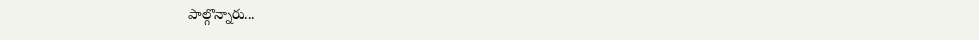పాల్గొన్నారు...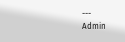---
Admin